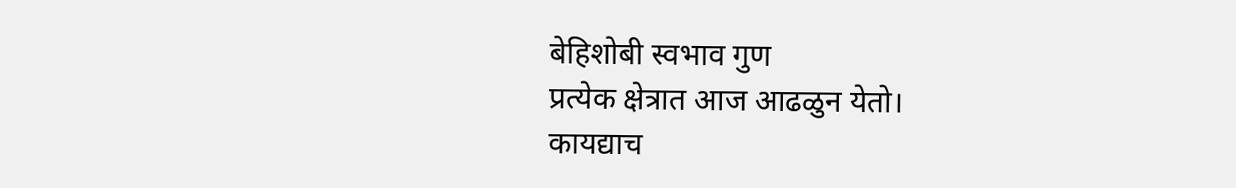बेहिशोबी स्वभाव गुण
प्रत्येक क्षेत्रात आज आढळुन येतो।
कायद्याच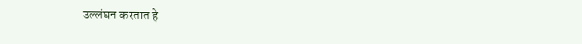उल्लंघन करतात हे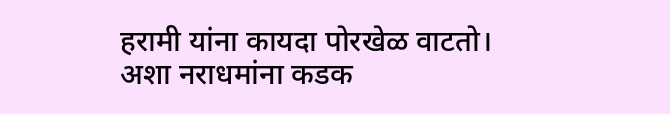हरामी यांना कायदा पोरखेळ वाटतो।
अशा नराधमांना कडक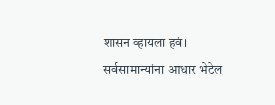शासन व्हायला हवं।
सर्वसामान्यांना आधार भेटेल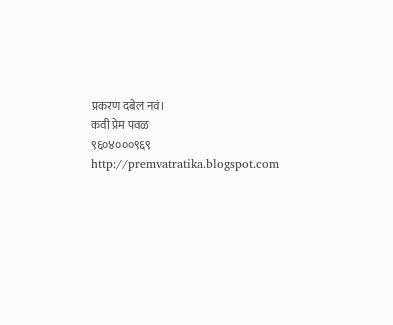प्रकरण दबेल नवं।
कवी प्रेम पवळ
९६०४०००९६९
http://premvatratika.blogspot.com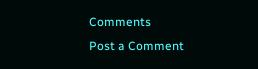Comments
Post a Comment